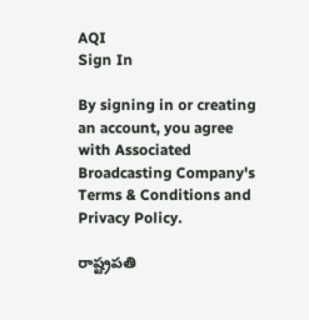AQI
Sign In

By signing in or creating an account, you agree with Associated Broadcasting Company's Terms & Conditions and Privacy Policy.

రాష్ట్రపతి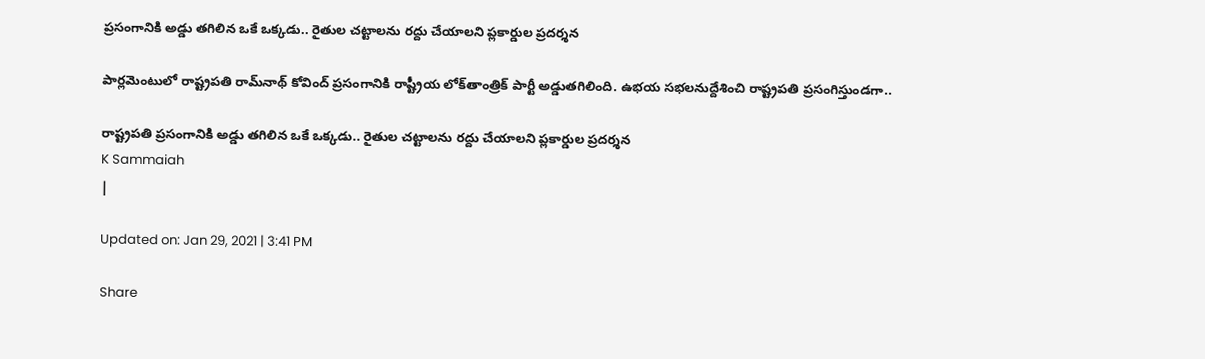ప్రసంగానికి అడ్డు తగిలిన ఒకే ఒక్కడు.. రైతుల చట్టాలను రద్దు చేయాలని ప్లకార్డుల ప్రదర్శన

పార్లమెంటులో రాష్ట్రపతి రామ్‌నాథ్‌ కోవింద్‌ ప్రసంగానికి రాష్ట్రీయ లోక్‌తాంత్రిక్‌ పార్టీ అడ్డుతగిలింది. ఉభయ సభలనుద్దేశించి రాష్ట్రపతి ప్రసంగిస్తుండగా..

రాష్ట్రపతి ప్రసంగానికి అడ్డు తగిలిన ఒకే ఒక్కడు.. రైతుల చట్టాలను రద్దు చేయాలని ప్లకార్డుల ప్రదర్శన
K Sammaiah
|

Updated on: Jan 29, 2021 | 3:41 PM

Share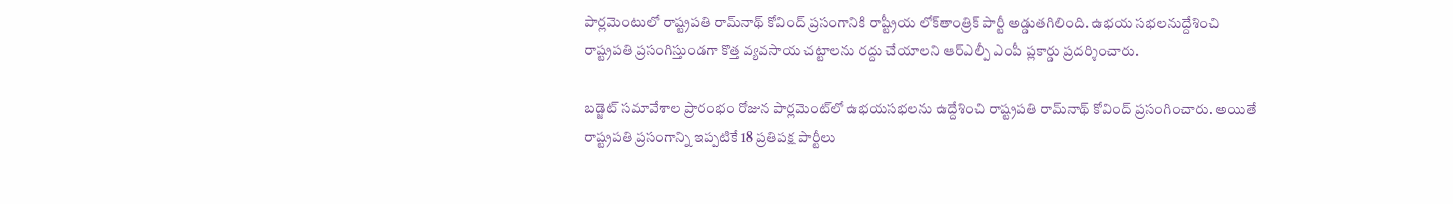పార్లమెంటులో రాష్ట్రపతి రామ్‌నాథ్‌ కోవింద్‌ ప్రసంగానికి రాష్ట్రీయ లోక్‌తాంత్రిక్‌ పార్టీ అడ్డుతగిలింది. ఉభయ సభలనుద్దేశించి రాష్ట్రపతి ప్రసంగిస్తుండగా కొత్త వ్యవసాయ చట్టాలను రద్దు చేయాలని ఆర్‌ఎల్పీ ఎంపీ ప్లకార్డు ప్రదర్శించారు.

బడ్జెట్‌ సమావేశాల ప్రారంభం రోజున పార్ల‌మెంట్‌లో ఉభ‌య‌స‌భ‌ల‌ను ఉద్దేశించి రాష్ట్ర‌ప‌తి రామ్‌నాథ్ కోవింద్ ప్ర‌సంగించారు. అయితే రాష్ట్రపతి ప్రసంగాన్ని ఇప్పటికే 18 ప్రతిపక్ష పార్టీలు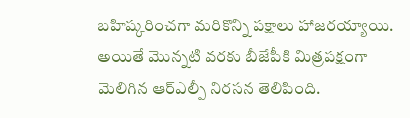బహిష్కరించగా మరికొన్ని పక్షాలు హాజరయ్యాయి. అయితే మొన్నటి వరకు బీజేపీకి మిత్రపక్షంగా మెలిగిన ఆర్‌ఎల్పీ నిరసన తెలిపింది.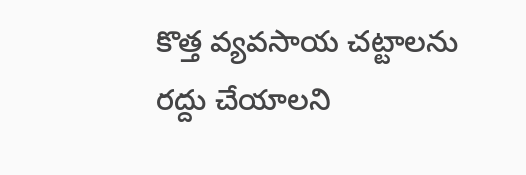కొత్త వ్యవసాయ చట్టాలను రద్దు చేయాలని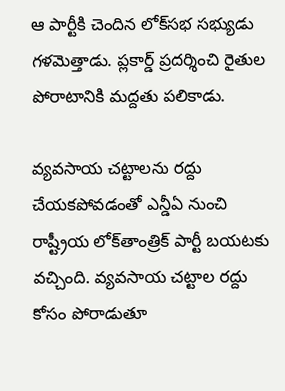ఆ పార్టీకి చెందిన లోక్‌సభ సభ్యుడు గళమెత్తాడు. ప్లకార్డ్‌ ప్రదర్శించి రైతుల పోరాటానికి మద్దతు పలికాడు.

వ్యవసాయ చట్టాలను రద్దు చేయకపోవడంతో ఎన్డీఏ నుంచి రాష్ట్రీయ లోక్‌తాంత్రిక్ పార్టీ బయటకు వచ్చింది. వ్యవసాయ చట్టాల రద్దు కోసం పోరాడుతూ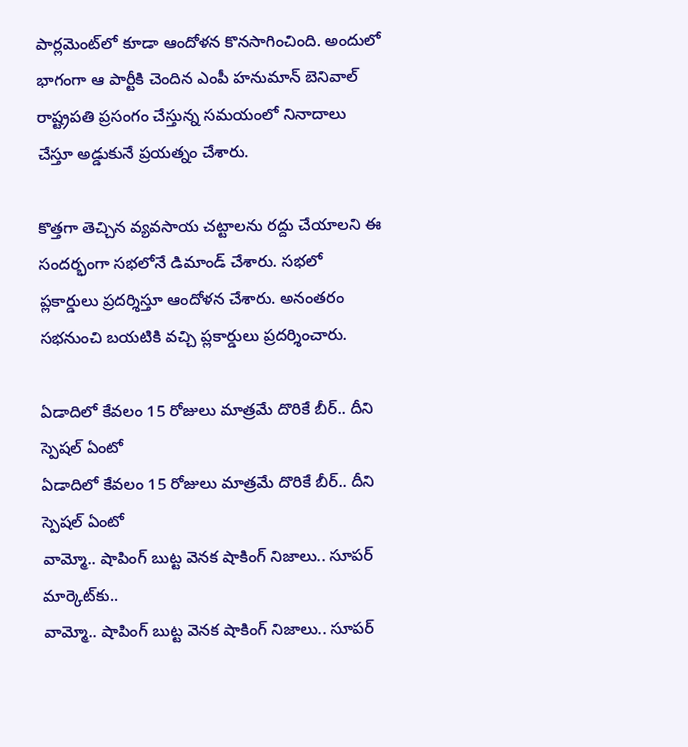పార్లమెంట్‌లో కూడా ఆందోళన కొనసాగించింది. అందులో భాగంగా ఆ పార్టీకి చెందిన ఎంపీ హ‌నుమాన్ బెనివాల్ రాష్ట్ర‌ప‌తి ప్ర‌సంగం చేస్తున్న సమయంలో నినాదాలు చేస్తూ అడ్డుకునే ప్ర‌య‌త్నం చేశారు.

కొత్త‌గా తెచ్చిన వ్యవసాయ చ‌ట్టాల‌ను ర‌ద్దు చేయాల‌ని ఈ సందర్భంగా సభలోనే డిమాండ్ చేశారు. స‌భ‌లో ప్లకార్డులు ప్ర‌ద‌ర్శిస్తూ ఆందోళన చేశారు. అనంతరం సభనుంచి బయటికి వచ్చి ప్లకార్డులు ప్రదర్శించారు.

ఏడాదిలో కేవలం 15 రోజులు మాత్రమే దొరికే బీర్.. దీని స్పెషల్‌ ఏంటో
ఏడాదిలో కేవలం 15 రోజులు మాత్రమే దొరికే బీర్.. దీని స్పెషల్‌ ఏంటో
వామ్మో.. షాపింగ్ బుట్ట వెనక షాకింగ్ నిజాలు.. సూపర్ మార్కెట్‌కు..
వామ్మో.. షాపింగ్ బుట్ట వెనక షాకింగ్ నిజాలు.. సూపర్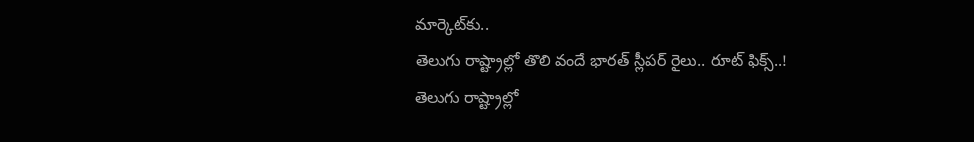మార్కెట్‌కు..
తెలుగు రాష్ట్రాల్లో తొలి వందే భారత్ స్లీపర్ రైలు.. రూట్ ఫిక్స్..!
తెలుగు రాష్ట్రాల్లో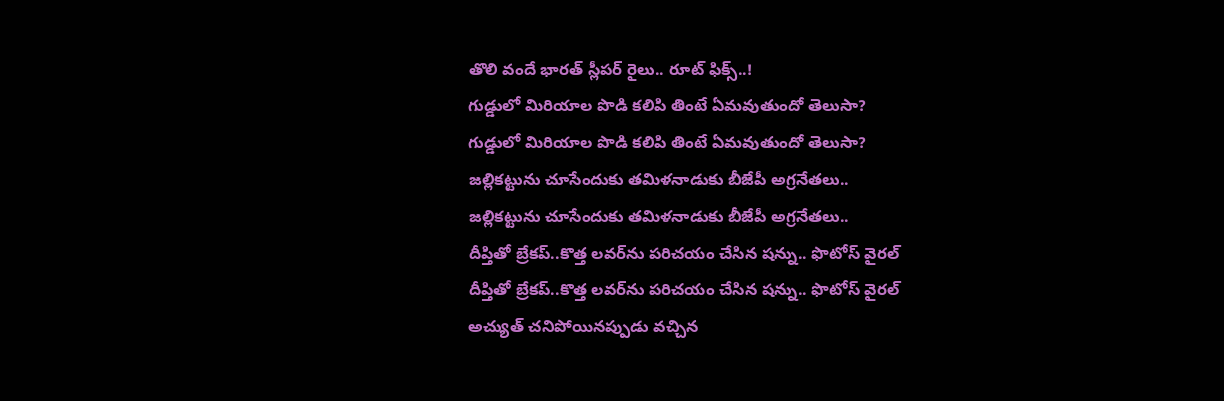తొలి వందే భారత్ స్లీపర్ రైలు.. రూట్ ఫిక్స్..!
గుడ్డులో మిరియాల పొడి కలిపి తింటే ఏమవుతుందో తెలుసా?
గుడ్డులో మిరియాల పొడి కలిపి తింటే ఏమవుతుందో తెలుసా?
జల్లికట్టును చూసేందుకు తమిళనాడుకు బీజేపీ అగ్రనేతలు..
జల్లికట్టును చూసేందుకు తమిళనాడుకు బీజేపీ అగ్రనేతలు..
దీప్తితో బ్రేకప్..కొత్త లవర్‌ను పరిచయం చేసిన షన్ను.. ఫొటోస్ వైరల్
దీప్తితో బ్రేకప్..కొత్త లవర్‌ను పరిచయం చేసిన షన్ను.. ఫొటోస్ వైరల్
అచ్యుత్ చనిపోయినప్పుడు వచ్చిన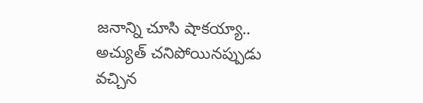జనాన్ని చూసి షాకయ్యా..
అచ్యుత్ చనిపోయినప్పుడు వచ్చిన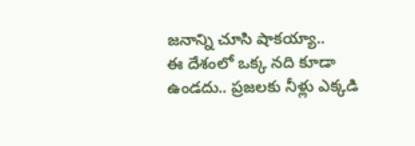జనాన్ని చూసి షాకయ్యా..
ఈ దేశంలో ఒక్క నది కూడా ఉండదు.. ప్రజలకు నీళ్లు ఎక్కడి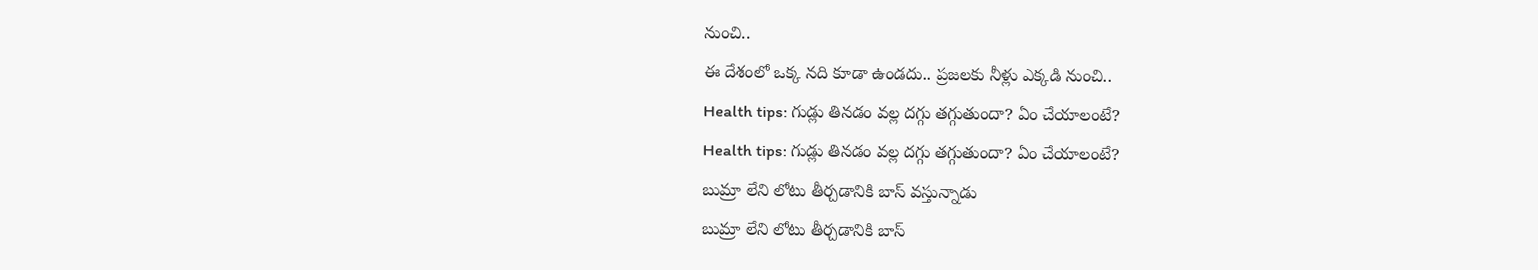నుంచి..
ఈ దేశంలో ఒక్క నది కూడా ఉండదు.. ప్రజలకు నీళ్లు ఎక్కడి నుంచి..
Health tips: గుడ్లు తినడం వల్ల దగ్గు తగ్గుతుందా? ఏం చేయాలంటే?
Health tips: గుడ్లు తినడం వల్ల దగ్గు తగ్గుతుందా? ఏం చేయాలంటే?
బుమ్రా లేని లోటు తీర్చడానికి బాస్ వస్తున్నాడు
బుమ్రా లేని లోటు తీర్చడానికి బాస్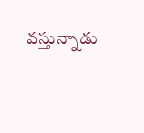వస్తున్నాడు